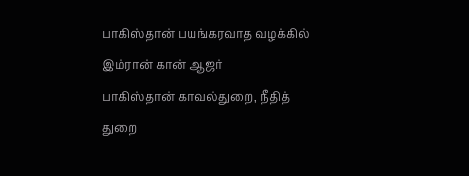பாகிஸ்தான் பயங்கரவாத வழக்கில் இம்ரான் கான் ஆஜர்
பாகிஸ்தான் காவல்துறை, நீதித் துறை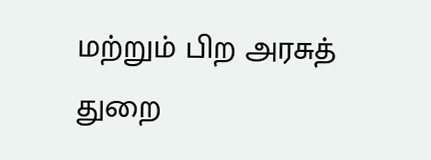மற்றும் பிற அரசுத் துறை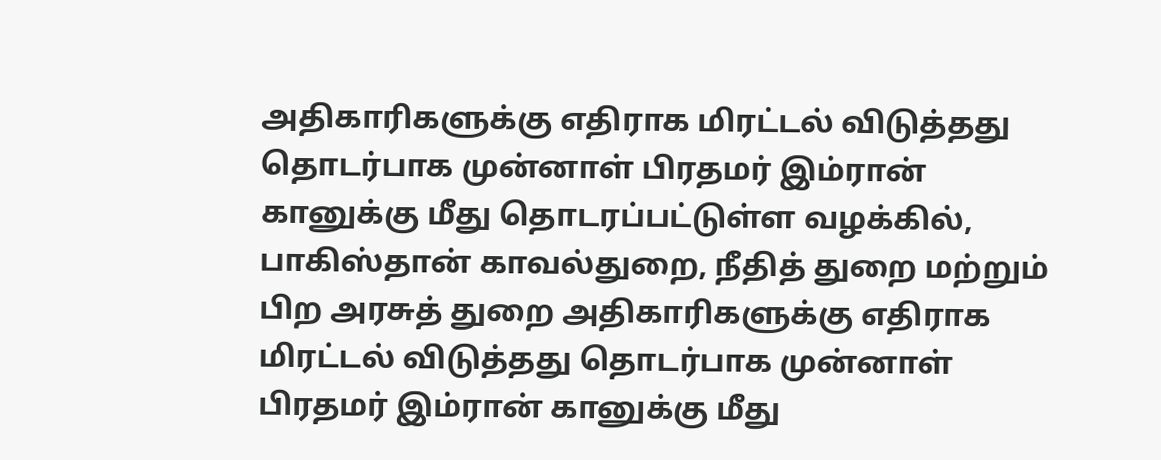அதிகாரிகளுக்கு எதிராக மிரட்டல் விடுத்தது தொடர்பாக முன்னாள் பிரதமர் இம்ரான் கானுக்கு மீது தொடரப்பட்டுள்ள வழக்கில்,
பாகிஸ்தான் காவல்துறை, நீதித் துறை மற்றும் பிற அரசுத் துறை அதிகாரிகளுக்கு எதிராக மிரட்டல் விடுத்தது தொடர்பாக முன்னாள் பிரதமர் இம்ரான் கானுக்கு மீது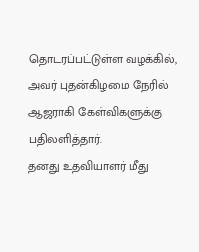தொடரப்பட்டுள்ள வழக்கில், அவர் புதன்கிழமை நேரில் ஆஜராகி கேள்விகளுக்கு பதிலளித்தார்.
தனது உதவியாளர் மீது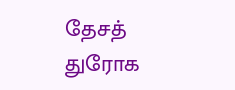தேசத் துரோக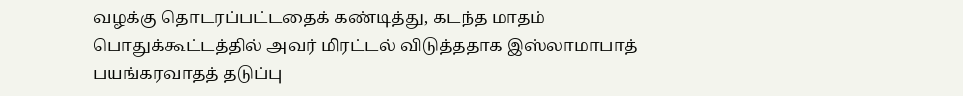வழக்கு தொடரப்பட்டதைக் கண்டித்து, கடந்த மாதம் பொதுக்கூட்டத்தில் அவர் மிரட்டல் விடுத்ததாக இஸ்லாமாபாத் பயங்கரவாதத் தடுப்பு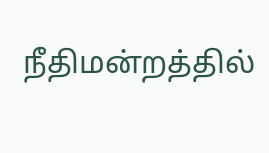நீதிமன்றத்தில்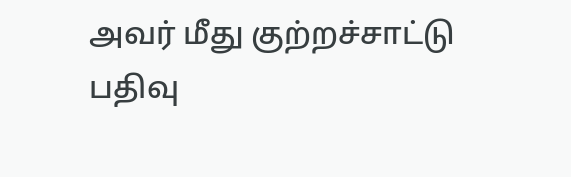அவர் மீது குற்றச்சாட்டு பதிவு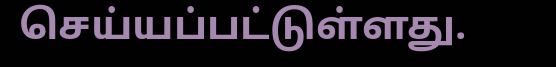செய்யப்பட்டுள்ளது.